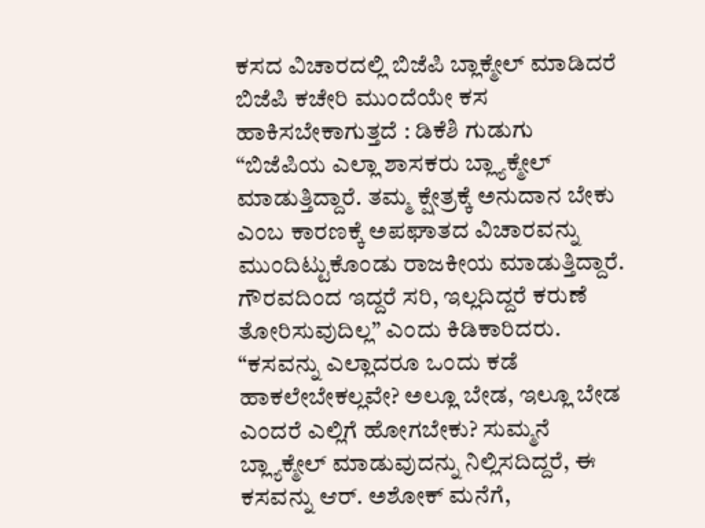ಕಸದ ವಿಚಾರದಲ್ಲಿ ಬಿಜೆಪಿ ಬ್ಲಾಕ್ಮೇಲ್ ಮಾಡಿದರೆ ಬಿಜೆಪಿ ಕಚೇರಿ ಮುಂದೆಯೇ ಕಸ ಹಾಕಿಸಬೇಕಾಗುತ್ತದೆ : ಡಿಕೆಶಿ ಗುಡುಗು
“ಬಿಜೆಪಿಯ ಎಲ್ಲಾ ಶಾಸಕರು ಬ್ಲ್ಯಾಕ್ಮೇಲ್ ಮಾಡುತ್ತಿದ್ದಾರೆ. ತಮ್ಮ ಕ್ಷೇತ್ರಕ್ಕೆ ಅನುದಾನ ಬೇಕು ಎಂಬ ಕಾರಣಕ್ಕೆ ಅಪಘಾತದ ವಿಚಾರವನ್ನು ಮುಂದಿಟ್ಟುಕೊಂಡು ರಾಜಕೀಯ ಮಾಡುತ್ತಿದ್ದಾರೆ. ಗೌರವದಿಂದ ಇದ್ದರೆ ಸರಿ, ಇಲ್ಲದಿದ್ದರೆ ಕರುಣೆ ತೋರಿಸುವುದಿಲ್ಲ” ಎಂದು ಕಿಡಿಕಾರಿದರು. “ಕಸವನ್ನು ಎಲ್ಲಾದರೂ ಒಂದು ಕಡೆ ಹಾಕಲೇಬೇಕಲ್ಲವೇ? ಅಲ್ಲೂ ಬೇಡ, ಇಲ್ಲೂ ಬೇಡ ಎಂದರೆ ಎಲ್ಲಿಗೆ ಹೋಗಬೇಕು? ಸುಮ್ಮನೆ ಬ್ಲ್ಯಾಕ್ಮೇಲ್ ಮಾಡುವುದನ್ನು ನಿಲ್ಲಿಸದಿದ್ದರೆ, ಈ ಕಸವನ್ನು ಆರ್. ಅಶೋಕ್ ಮನೆಗೆ,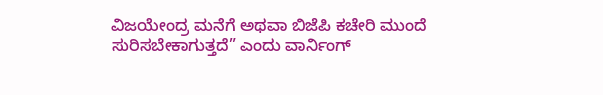ವಿಜಯೇಂದ್ರ ಮನೆಗೆ ಅಥವಾ ಬಿಜೆಪಿ ಕಚೇರಿ ಮುಂದೆ ಸುರಿಸಬೇಕಾಗುತ್ತದೆ” ಎಂದು ವಾರ್ನಿಂಗ್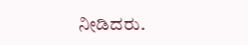ನೀಡಿದರು.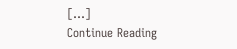[…]
Continue Reading